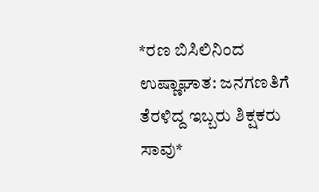*ರಣ ಬಿಸಿಲಿನಿಂದ ಉಷ್ಣಾಘಾತ: ಜನಗಣತಿಗೆ ತೆರಳಿದ್ದ ಇಬ್ಬರು ಶಿಕ್ಷಕರು ಸಾವು*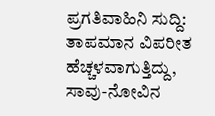ಪ್ರಗತಿವಾಹಿನಿ ಸುದ್ದಿ: ತಾಪಮಾನ ವಿಪರೀತ ಹೆಚ್ಚಳವಾಗುತ್ತಿದ್ದು, ಸಾವು-ನೋವಿನ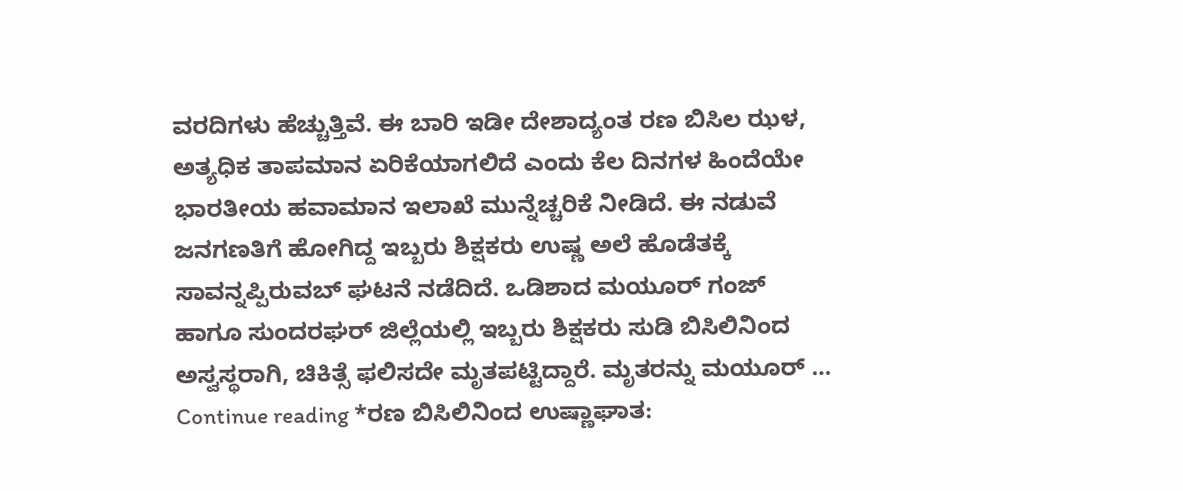ವರದಿಗಳು ಹೆಚ್ಚುತ್ತಿವೆ. ಈ ಬಾರಿ ಇಡೀ ದೇಶಾದ್ಯಂತ ರಣ ಬಿಸಿಲ ಝಳ, ಅತ್ಯಧಿಕ ತಾಪಮಾನ ಏರಿಕೆಯಾಗಲಿದೆ ಎಂದು ಕೆಲ ದಿನಗಳ ಹಿಂದೆಯೇ ಭಾರತೀಯ ಹವಾಮಾನ ಇಲಾಖೆ ಮುನ್ನೆಚ್ಚರಿಕೆ ನೀಡಿದೆ. ಈ ನಡುವೆ ಜನಗಣತಿಗೆ ಹೋಗಿದ್ದ ಇಬ್ಬರು ಶಿಕ್ಷಕರು ಉಷ್ಣ ಅಲೆ ಹೊಡೆತಕ್ಕೆ ಸಾವನ್ನಪ್ಪಿರುವಬ್ ಘಟನೆ ನಡೆದಿದೆ. ಒಡಿಶಾದ ಮಯೂರ್ ಗಂಜ್ ಹಾಗೂ ಸುಂದರಘರ್ ಜಿಲ್ಲೆಯಲ್ಲಿ ಇಬ್ಬರು ಶಿಕ್ಷಕರು ಸುಡಿ ಬಿಸಿಲಿನಿಂದ ಅಸ್ವಸ್ಥರಾಗಿ, ಚಿಕಿತ್ಸೆ ಫಲಿಸದೇ ಮೃತಪಟ್ಟಿದ್ದಾರೆ. ಮೃತರನ್ನು ಮಯೂರ್ … Continue reading *ರಣ ಬಿಸಿಲಿನಿಂದ ಉಷ್ಣಾಘಾತ: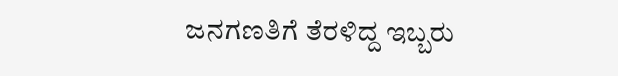ಜನಗಣತಿಗೆ ತೆರಳಿದ್ದ ಇಬ್ಬರು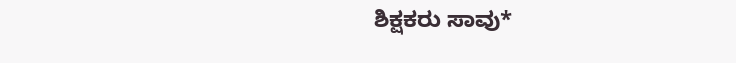ಶಿಕ್ಷಕರು ಸಾವು*